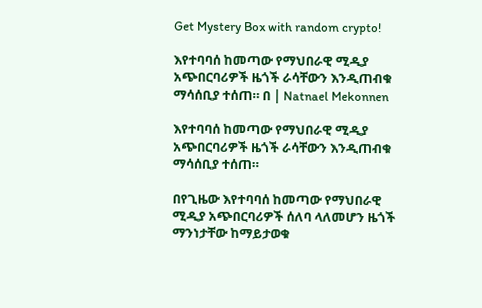Get Mystery Box with random crypto!

እየተባባሰ ከመጣው የማህበራዊ ሚዲያ አጭበርባሪዎች ዜጎች ራሳቸውን እንዲጠብቁ ማሳሰቢያ ተሰጠ። በ | Natnael Mekonnen

እየተባባሰ ከመጣው የማህበራዊ ሚዲያ አጭበርባሪዎች ዜጎች ራሳቸውን እንዲጠብቁ ማሳሰቢያ ተሰጠ።

በየጊዜው እየተባባሰ ከመጣው የማህበራዊ ሚዲያ አጭበርባሪዎች ሰለባ ላለመሆን ዜጎች ማንነታቸው ከማይታወቁ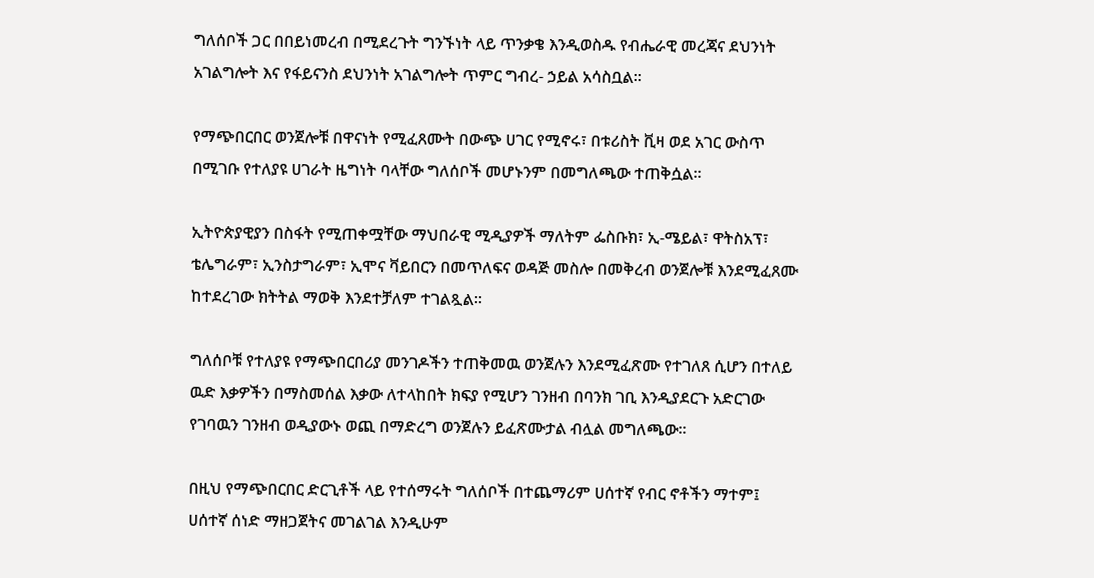ግለሰቦች ጋር በበይነመረብ በሚደረጉት ግንኙነት ላይ ጥንቃቄ እንዲወስዱ የብሔራዊ መረጃና ደህንነት አገልግሎት እና የፋይናንስ ደህንነት አገልግሎት ጥምር ግብረ- ኃይል አሳስቧል።

የማጭበርበር ወንጀሎቹ በዋናነት የሚፈጸሙት በውጭ ሀገር የሚኖሩ፣ በቱሪስት ቪዛ ወደ አገር ውስጥ በሚገቡ የተለያዩ ሀገራት ዜግነት ባላቸው ግለሰቦች መሆኑንም በመግለጫው ተጠቅሷል፡፡

ኢትዮጵያዊያን በስፋት የሚጠቀሟቸው ማህበራዊ ሚዲያዎች ማለትም ፌስቡክ፣ ኢ-ሜይል፣ ዋትስአፕ፣ ቴሌግራም፣ ኢንስታግራም፣ ኢሞና ቫይበርን በመጥለፍና ወዳጅ መስሎ በመቅረብ ወንጀሎቹ እንደሚፈጸሙ ከተደረገው ክትትል ማወቅ እንደተቻለም ተገልጿል።

ግለሰቦቹ የተለያዩ የማጭበርበሪያ መንገዶችን ተጠቅመዉ ወንጀሉን እንደሚፈጽሙ የተገለጸ ሲሆን በተለይ ዉድ እቃዎችን በማስመሰል እቃው ለተላከበት ክፍያ የሚሆን ገንዘብ በባንክ ገቢ እንዲያደርጉ አድርገው የገባዉን ገንዘብ ወዲያውኑ ወጪ በማድረግ ወንጀሉን ይፈጽሙታል ብሏል መግለጫው፡፡

በዚህ የማጭበርበር ድርጊቶች ላይ የተሰማሩት ግለሰቦች በተጨማሪም ሀሰተኛ የብር ኖቶችን ማተም፤ ሀሰተኛ ሰነድ ማዘጋጀትና መገልገል እንዲሁም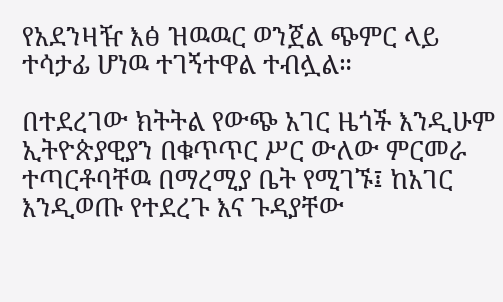የአደንዛዥ እፅ ዝዉዉር ወንጀል ጭምር ላይ ተሳታፊ ሆነዉ ተገኝተዋል ተብሏል።

በተደረገው ክትትል የውጭ አገር ዜጎች እንዲሁም ኢትዮጵያዊያን በቁጥጥር ሥር ውለው ምርመራ ተጣርቶባቸዉ በማረሚያ ቤት የሚገኙ፤ ከአገር እንዲወጡ የተደረጉ እና ጉዳያቸው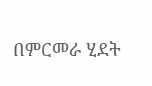በምርመራ ሂደት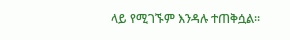ላይ የሚገኙም እንዳሉ ተጠቅሷል፡፡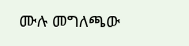ሙሉ መግለጫው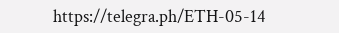https://telegra.ph/ETH-05-14